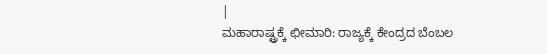|
ಮಹಾರಾಷ್ಟ್ರಕ್ಕೆ ಛೀಮಾರಿ: ರಾಜ್ಯಕ್ಕೆ ಕೇಂದ್ರದ ಬೆಂಬಲ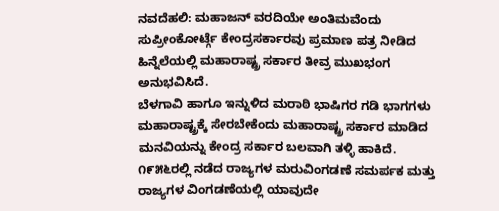ನವದೆಹಲಿ: ಮಹಾಜನ್ ವರದಿಯೇ ಅಂತಿಮವೆಂದು
ಸುಪ್ರೀಂಕೋರ್ಟ್ಗೆ ಕೇಂದ್ರಸರ್ಕಾರವು ಪ್ರಮಾಣ ಪತ್ರ ನೀಡಿದ
ಹಿನ್ನೆಲೆಯಲ್ಲಿ ಮಹಾರಾಷ್ಟ್ರ ಸರ್ಕಾರ ತೀವ್ರ ಮುಖಭಂಗ
ಅನುಭವಿಸಿದೆ.
ಬೆಳಗಾವಿ ಹಾಗೂ ಇನ್ನುಳಿದ ಮರಾಠಿ ಭಾಷಿಗರ ಗಡಿ ಭಾಗಗಳು
ಮಹಾರಾಷ್ಟ್ರಕ್ಕೆ ಸೇರಬೇಕೆಂದು ಮಹಾರಾಷ್ಟ್ರ ಸರ್ಕಾರ ಮಾಡಿದ
ಮನವಿಯನ್ನು ಕೇಂದ್ರ ಸರ್ಕಾರ ಬಲವಾಗಿ ತಳ್ಳಿ ಹಾಕಿದೆ.
೧೯೫೬ರಲ್ಲಿ ನಡೆದ ರಾಜ್ಯಗಳ ಮರುವಿಂಗಡಣೆ ಸಮರ್ಪಕ ಮತ್ತು
ರಾಜ್ಯಗಳ ವಿಂಗಡಣೆಯಲ್ಲಿ ಯಾವುದೇ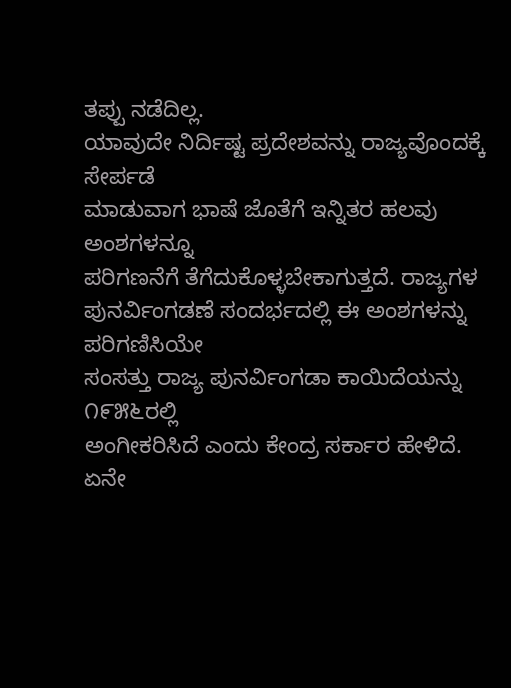ತಪ್ಪು ನಡೆದಿಲ್ಲ.
ಯಾವುದೇ ನಿರ್ದಿಷ್ಟ ಪ್ರದೇಶವನ್ನು ರಾಜ್ಯವೊಂದಕ್ಕೆ ಸೇರ್ಪಡೆ
ಮಾಡುವಾಗ ಭಾಷೆ ಜೊತೆಗೆ ಇನ್ನಿತರ ಹಲವು ಅಂಶಗಳನ್ನೂ
ಪರಿಗಣನೆಗೆ ತೆಗೆದುಕೊಳ್ಳಬೇಕಾಗುತ್ತದೆ. ರಾಜ್ಯಗಳ
ಪುನರ್ವಿಂಗಡಣೆ ಸಂದರ್ಭದಲ್ಲಿ ಈ ಅಂಶಗಳನ್ನು ಪರಿಗಣಿಸಿಯೇ
ಸಂಸತ್ತು ರಾಜ್ಯ ಪುನರ್ವಿಂಗಡಾ ಕಾಯಿದೆಯನ್ನು ೧೯೫೬ರಲ್ಲಿ
ಅಂಗೀಕರಿಸಿದೆ ಎಂದು ಕೇಂದ್ರ ಸರ್ಕಾರ ಹೇಳಿದೆ.
ಏನೇ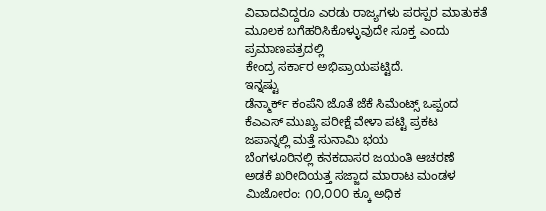ವಿವಾದವಿದ್ದರೂ ಎರಡು ರಾಜ್ಯಗಳು ಪರಸ್ಪರ ಮಾತುಕತೆ
ಮೂಲಕ ಬಗೆಹರಿಸಿಕೊಳ್ಳುವುದೇ ಸೂಕ್ತ ಎಂದು ಪ್ರಮಾಣಪತ್ರದಲ್ಲಿ
ಕೇಂದ್ರ ಸರ್ಕಾರ ಅಭಿಪ್ರಾಯಪಟ್ಟಿದೆ.
ಇನ್ನಷ್ಟು
ಡೆನ್ಮಾರ್ಕ್ ಕಂಪೆನಿ ಜೊತೆ ಜೆಕೆ ಸಿಮೆಂಟ್ಸ್ ಒಪ್ಪಂದ
ಕೆಎಎಸ್ ಮುಖ್ಯ ಪರೀಕ್ಷೆ ವೇಳಾ ಪಟ್ಟಿ ಪ್ರಕಟ
ಜಪಾನ್ನಲ್ಲಿ ಮತ್ತೆ ಸುನಾಮಿ ಭಯ
ಬೆಂಗಳೂರಿನಲ್ಲಿ ಕನಕದಾಸರ ಜಯಂತಿ ಆಚರಣೆ
ಅಡಕೆ ಖರೀದಿಯತ್ತ ಸಜ್ಜಾದ ಮಾರಾಟ ಮಂಡಳ
ಮಿಜೋರಂ: ೧೦,೦೦೦ ಕ್ಕೂ ಅಧಿಕ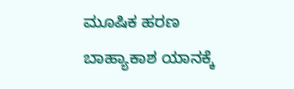ಮೂಷಿಕ ಹರಣ
ಬಾಹ್ಯಾಕಾಶ ಯಾನಕ್ಕೆ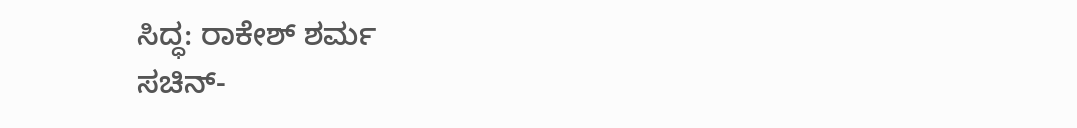ಸಿದ್ಧ: ರಾಕೇಶ್ ಶರ್ಮ
ಸಚಿನ್-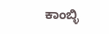ಕಾಂಬ್ಳಿ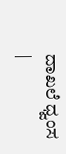ದಾಖಲೆ ಧ್ವಂಸ
|